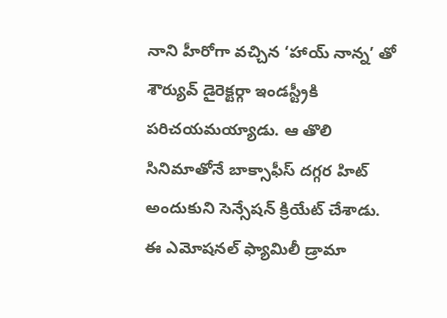నాని హీరోగా వచ్చిన ‘హాయ్ నాన్న’ తో శౌర్యువ్ డైరెక్టర్గా ఇండస్ట్రీకి పరిచయమయ్యాడు. ఆ తొలి సినిమాతోనే బాక్సాఫీస్ దగ్గర హిట్ అందుకుని సెన్సేషన్ క్రియేట్ చేశాడు.
ఈ ఎమోషనల్ ఫ్యామిలీ డ్రామా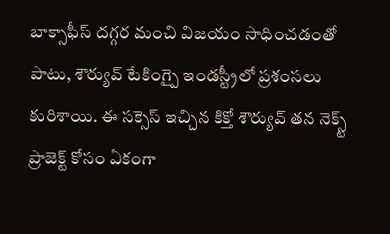బాక్సాఫీస్ దగ్గర మంచి విజయం సాధించడంతో పాటు, శౌర్యువ్ టేకింగ్పై ఇండస్ట్రీలో ప్రశంసలు కురిశాయి. ఈ సక్సెస్ ఇచ్చిన కిక్తో శౌర్యువ్ తన నెక్స్ట్ ప్రాజెక్ట్ కోసం ఏకంగా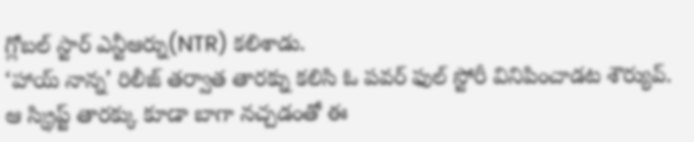గ్లోబల్ స్టార్ ఎన్టీఆర్ను(NTR) కలిశాడు.
‘హాయ్ నాన్న’ రిలీజ్ తర్వాత తారక్ను కలిసి ఓ పవర్ ఫుల్ స్టోరీ వినిపించాడట శౌర్యువ్. ఆ స్క్రిప్ట్ తారక్కు కూడా బాగా నచ్చడంతో ఈ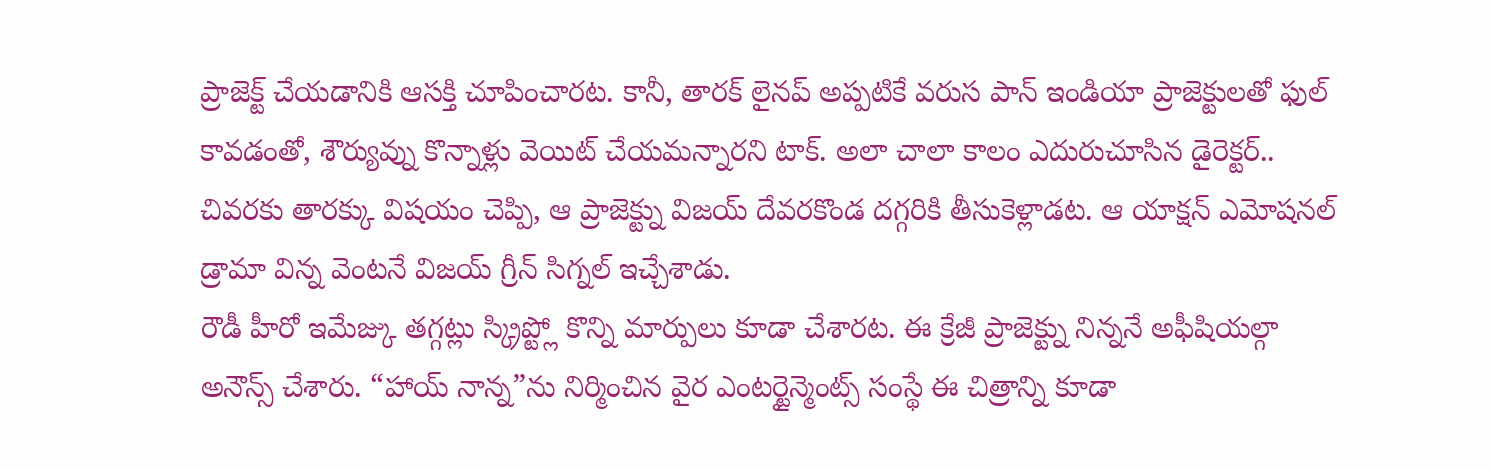ప్రాజెక్ట్ చేయడానికి ఆసక్తి చూపించారట. కానీ, తారక్ లైనప్ అప్పటికే వరుస పాన్ ఇండియా ప్రాజెక్టులతో ఫుల్ కావడంతో, శౌర్యువ్ను కొన్నాళ్లు వెయిట్ చేయమన్నారని టాక్. అలా చాలా కాలం ఎదురుచూసిన డైరెక్టర్.. చివరకు తారక్కు విషయం చెప్పి, ఆ ప్రాజెక్ట్ను విజయ్ దేవరకొండ దగ్గరికి తీసుకెళ్లాడట. ఆ యాక్షన్ ఎమోషనల్ డ్రామా విన్న వెంటనే విజయ్ గ్రీన్ సిగ్నల్ ఇచ్చేశాడు.
రౌడీ హీరో ఇమేజ్కు తగ్గట్లు స్క్రిప్ట్లో కొన్ని మార్పులు కూడా చేశారట. ఈ క్రేజీ ప్రాజెక్ట్ను నిన్ననే అఫీషియల్గా అనౌన్స్ చేశారు. “హాయ్ నాన్న”ను నిర్మించిన వైర ఎంటర్టైన్మెంట్స్ సంస్థే ఈ చిత్రాన్ని కూడా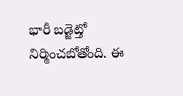భారీ బడ్జెట్తో నిర్మించబోతోంది. ఈ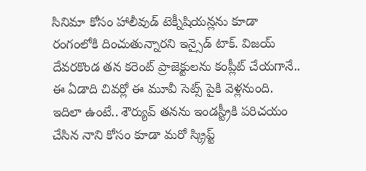సినిమా కోసం హాలీవుడ్ టెక్నీషియన్లను కూడా రంగంలోకి దించుతున్నారని ఇన్సైడ్ టాక్. విజయ్ దేవరకొండ తన కరెంట్ ప్రాజెక్టులను కంప్లీట్ చేయగానే.. ఈ ఏడాది చివర్లో ఈ మూవీ సెట్స్ పైకి వెళ్లనుంది.
ఇదిలా ఉంటే.. శౌర్యువ్ తనను ఇండస్ట్రీకి పరిచయం చేసిన నాని కోసం కూడా మరో స్క్రిప్ట్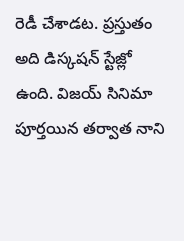రెడీ చేశాడట. ప్రస్తుతం అది డిస్కషన్ స్టేజ్లో ఉంది. విజయ్ సినిమా పూర్తయిన తర్వాత నాని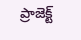ప్రాజెక్ట్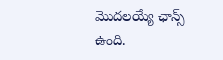మొదలయ్యే ఛాన్స్ ఉంది.